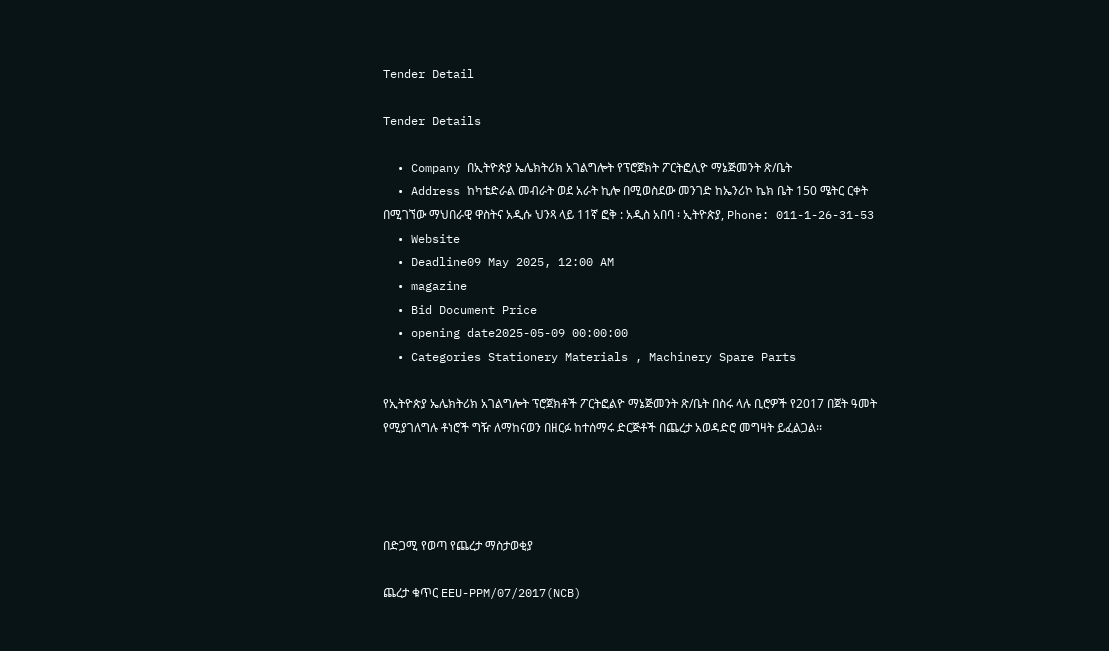Tender Detail

Tender Details

  • Company በኢትዮጵያ ኤሌክትሪክ አገልግሎት የፕሮጀክት ፖርትፎሊዮ ማኔጅመንት ጽ/ቤት
  • Address ከካቴድራል መብራት ወደ አራት ኪሎ በሚወስደው መንገድ ከኤንሪኮ ኬክ ቤት 150 ሜትር ርቀት በሚገኘው ማህበራዊ ዋስትና አዲሱ ህንጻ ላይ 11ኛ ፎቅ : አዲስ አበባ ፡ ኢትዮጵያ, Phone: 011-1-26-31-53
  • Website
  • Deadline09 May 2025, 12:00 AM
  • magazine
  • Bid Document Price
  • opening date2025-05-09 00:00:00
  • Categories Stationery Materials , Machinery Spare Parts

የኢትዮጵያ ኤሌክትሪክ አገልግሎት ፕሮጀክቶች ፖርትፎልዮ ማኔጅመንት ጽ/ቤት በስሩ ላሉ ቢሮዎች የ2017 በጀት ዓመት የሚያገለግሉ ቶነሮች ግዥ ለማከናወን በዘርፉ ከተሰማሩ ድርጅቶች በጨረታ አወዳድሮ መግዛት ይፈልጋል፡፡




በድጋሚ የወጣ የጨረታ ማስታወቂያ

ጨረታ ቁጥር EEU-PPM/07/2017(NCB)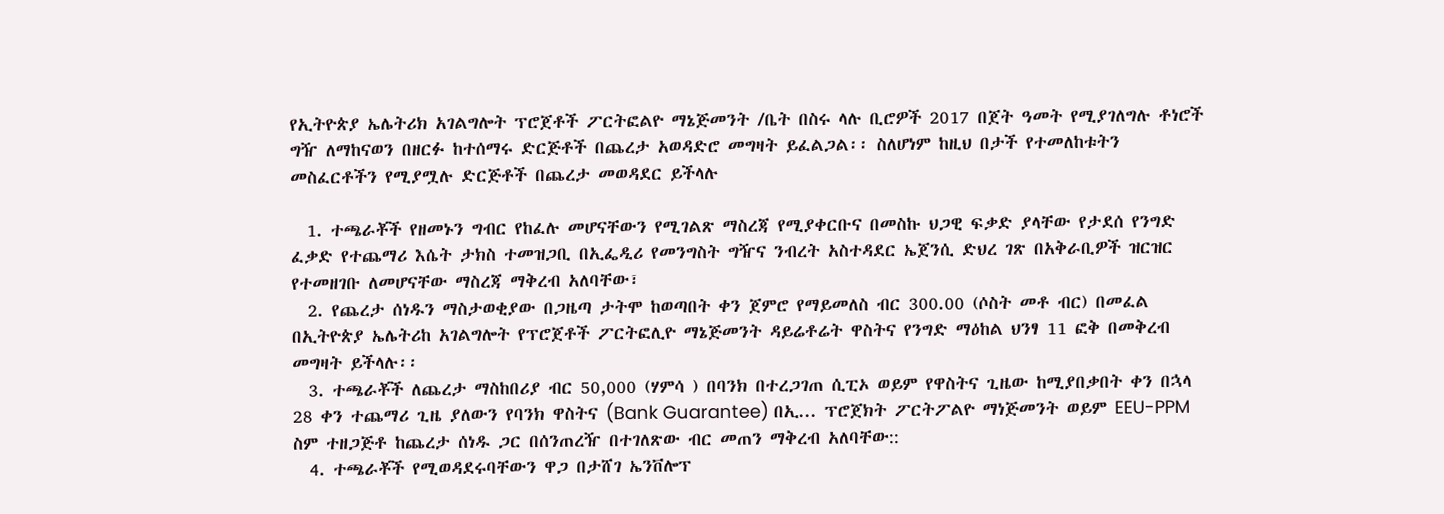የኢትዮጵያ ኤሌትሪክ አገልግሎት ፕሮጀቶች ፖርትፎልዮ ማኔጅመንት /ቤት በስሩ ላሉ ቢሮዎች 2017 በጀት ዓመት የሚያገለግሉ ቶነሮች ግዥ ለማከናወን በዘርፉ ከተሰማሩ ድርጅቶች በጨረታ አወዳድሮ መግዛት ይፈልጋል፡፡ ስለሆነም ከዚህ በታች የተመለከቱትን መስፈርቶችን የሚያሟሉ ድርጅቶች በጨረታ መወዳደር ይችላሉ

  1. ተጫራቾች የዘመኑን ግብር የከፈሉ መሆናቸውን የሚገልጽ ማስረጃ የሚያቀርቡና በመስኩ ህጋዊ ፍቃድ ያላቸው የታደሰ የንግድ ፈቃድ የተጨማሪ እሴት ታክስ ተመዝጋቢ በኢፌዲሪ የመንግስት ግዥና ንብረት አስተዳደር ኤጀንሲ ድህረ ገጽ በአቅራቢዎች ዝርዝር የተመዘገቡ ለመሆናቸው ማስረጃ ማቅረብ አለባቸው፣
  2. የጨረታ ሰነዱን ማስታወቂያው በጋዜጣ ታትሞ ከወጣበት ቀን ጀምሮ የማይመለስ ብር 300.00 (ሶስት መቶ ብር) በመፈል በኢትዮጵያ ኤሌትሪከ አገልግሎት የፕሮጀቶች ፖርትፎሊዮ ማኔጅመንት ዳይሬቶሬት ዋስትና የንግድ ማዕከል ህንፃ 11 ፎቅ በመቅረብ መግዛት ይችላሉ፡፡
  3. ተጫራቾች ለጨረታ ማስከበሪያ ብር 50,000 (ሃምሳ ) በባንክ በተረጋገጠ ሲፒኦ ወይም የዋስትና ጊዜው ከሚያበቃበት ቀን በኋላ 28 ቀን ተጨማሪ ጊዜ ያለውን የባንክ ዋስትና (Bank Guarantee) በኢ... ፕሮጀክት ፖርትፖልዮ ማነጅመንት ወይም EEU-PPM ስም ተዘጋጅቶ ከጨረታ ሰነዱ ጋር በሰንጠረዥ በተገለጽው ብር መጠን ማቅረብ አለባቸው::
  4. ተጫራቾች የሚወዳደሩባቸውን ዋጋ በታሸገ ኤንቨሎፕ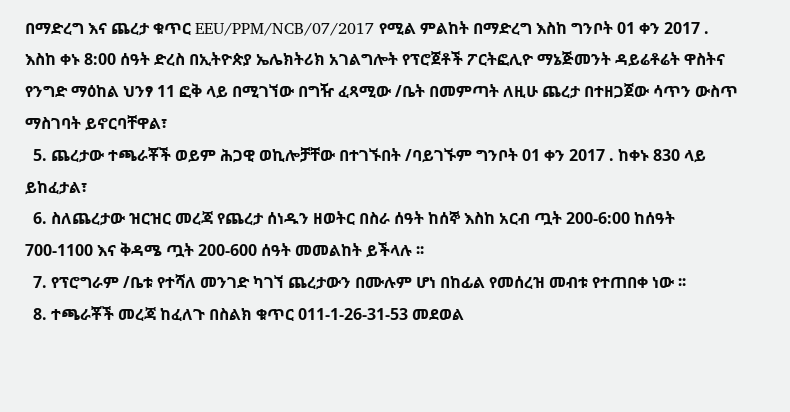በማድረግ እና ጨረታ ቁጥር EEU/PPM/NCB/07/2017 የሚል ምልከት በማድረግ እስከ ግንቦት 01 ቀን 2017 . እስከ ቀኑ 8:00 ሰዓት ድረስ በኢትዮጵያ ኤሌክትሪክ አገልግሎት የፕሮጀቶች ፖርትፎሊዮ ማኔጅመንት ዳይሬቶሬት ዋስትና የንግድ ማዕከል ህንፃ 11 ፎቅ ላይ በሚገኘው በግዥ ፈጻሚው /ቤት በመምጣት ለዚሁ ጨረታ በተዘጋጀው ሳጥን ውስጥ ማስገባት ይኖርባቸዋል፣
  5. ጨረታው ተጫራቾች ወይም ሕጋዊ ወኪሎቻቸው በተገኙበት /ባይገኙም ግንቦት 01 ቀን 2017 . ከቀኑ 830 ላይ ይከፈታል፣
  6. ስለጨረታው ዝርዝር መረጃ የጨረታ ሰነዱን ዘወትር በስራ ሰዓት ከሰኞ እስከ አርብ ጧት 200-6:00 ከሰዓት 700-1100 እና ቅዳሜ ጧት 200-600 ሰዓት መመልከት ይችላሉ ፡፡
  7. የፕሮግራም /ቤቱ የተሻለ መንገድ ካገኘ ጨረታውን በሙሉም ሆነ በከፊል የመሰረዝ መብቱ የተጠበቀ ነው ፡፡
  8. ተጫራቾች መረጃ ከፈለጉ በስልክ ቁጥር 011-1-26-31-53 መደወል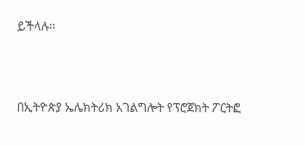ይችላሉ፡፡



በኢትዮጵያ ኤሌክትሪክ አገልግሎት የፕሮጀክት ፖርትፎ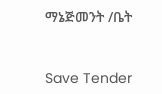ማኔጅመንት /ቤት



Save Tender